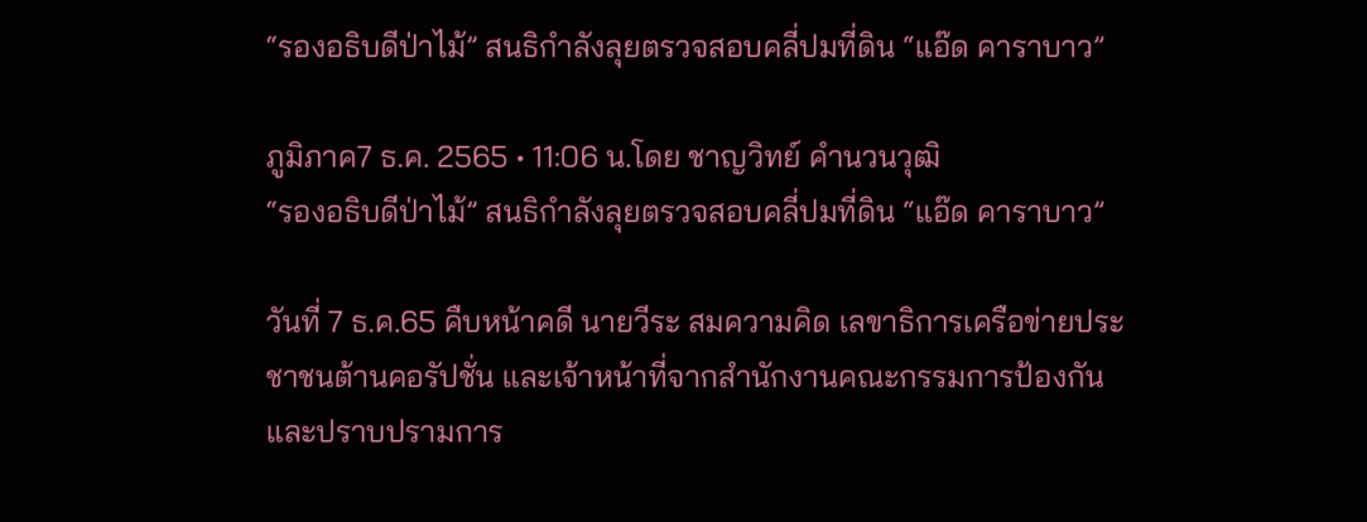“รองอธิบดีป่าไม้” สนธิกำลังลุยตรวจสอบคลี่ปมที่ดิน “แอ๊ด คาราบาว”

ภูมิภาค7 ธ.ค. 2565 • 11:06 น.โดย ชาญวิทย์ คำนวนวุฒิ
“รองอธิบดีป่าไม้” สนธิกำลังลุยตรวจสอบคลี่ปมที่ดิน “แอ๊ด คาราบาว”

วันที่ 7 ธ.ค.65 คืบหน้าคดี นายวีระ สมความคิด เลขาธิการเครือข่ายประชาชนต้านคอรัปชั่น และเจ้าหน้าที่จากสำนักงานคณะกรรมการป้องกันและปราบปรามการ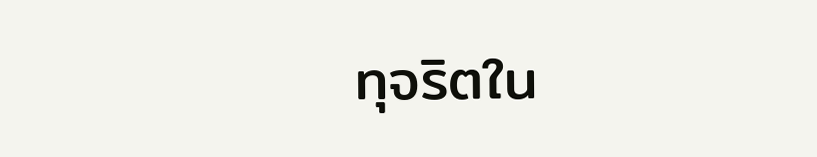ทุจริตใน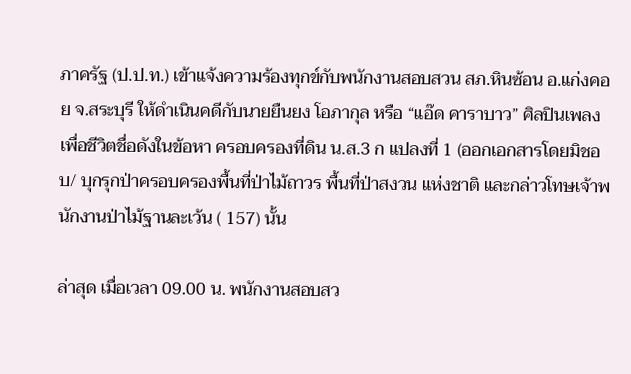ภาครัฐ (ป.ป.ท.) เข้าแจ้งความร้องทุกข์กับพนักงานสอบสวน สภ.หินซ้อน อ.แก่งคอย จ.สระบุรี ให้ดำเนินคดีกับนายยืนยง โอภากุล หรือ “แอ๊ด คาราบาว” ศิลปินเพลงเพื่อชีวิตชื่อดังในข้อหา ครอบครองที่ดิน น.ส.3 ก แปลงที่ 1 (ออกเอกสารโดยมิชอบ/ บุกรุกป่าครอบครองพื้นที่ป่าไม้ถาวร พื้นที่ป่าสงวน แห่งชาติ และกล่าวโทษเจ้าพนักงานป่าไม้ฐานละเว้น ( 157) นั้น

ล่าสุด เมื่อเวลา 09.00 น. พนักงานสอบสว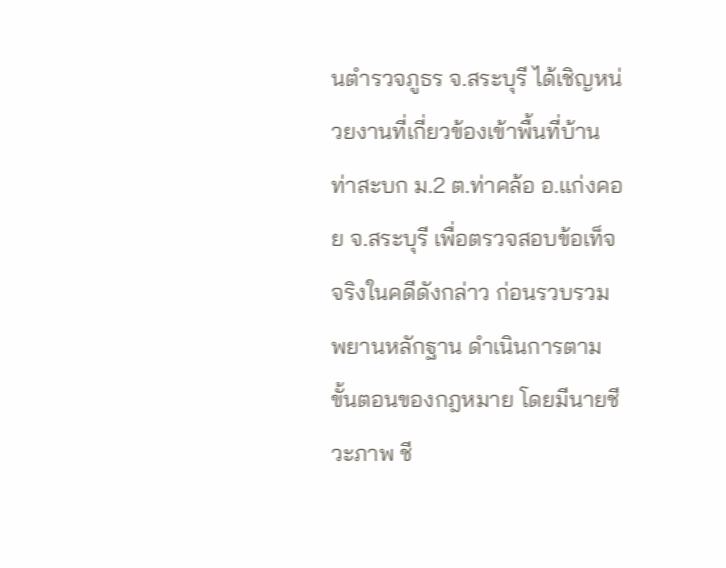นตำรวจภูธร จ.สระบุรี ได้เชิญหน่วยงานที่เกี่ยวข้องเข้าพื้นที่บ้านท่าสะบก ม.2 ต.ท่าคล้อ อ.แก่งคอย จ.สระบุรี เพื่อตรวจสอบข้อเท็จจริงในคดีดังกล่าว ก่อนรวบรวมพยานหลักฐาน ดำเนินการตามขั้นตอนของกฎหมาย โดยมีนายชีวะภาพ ชี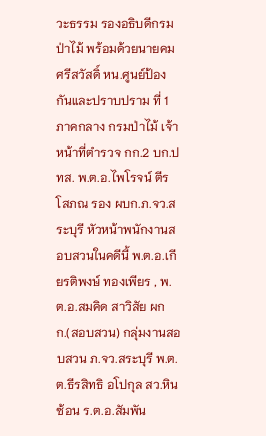วะธรรม รองอธิบดีกรมป่าไม้ พร้อมด้วยนายคม ศรีสวัสดิ์ หน.ศูนย์ป้องกันและปราบปราม ที่ 1 ภาคกลาง กรมป่าไม้ เจ้าหน้าที่ตำรวจ กก.2 บก.ปทส. พ.ต.อ.ไพโรจน์ ตีรโสภณ รอง ผบก.ภ.จว.สระบุรี หัวหน้าพนักงานสอบสวนในคดีนี้ พ.ต.อ.เกียรติพงษ์ ทองเพียร , พ.ต.อ.สมคิด สาวิสัย ผกก.(สอบสวน) กลุ่มงานสอบสวน ภ.จว.สระบุรี พ.ต.ต.ธีรสิทธิ อโปกุล สว.หินซ้อน ร.ต.อ.สัมพัน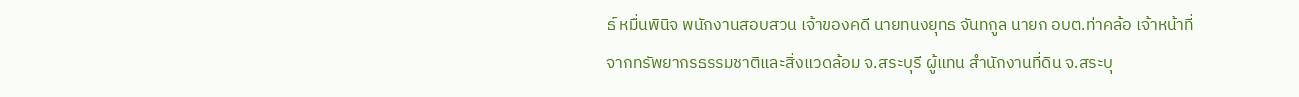ธ์ หมื่นพินิจ พนักงานสอบสวน เจ้าของคดี นายทนงยุทธ จันทกูล นายก อบต.ท่าคล้อ เจ้าหน้าที่จากทรัพยากรธรรมชาติและสิ่งแวดล้อม จ.สระบุรี ผู้แทน สำนักงานที่ดิน จ.สระบุ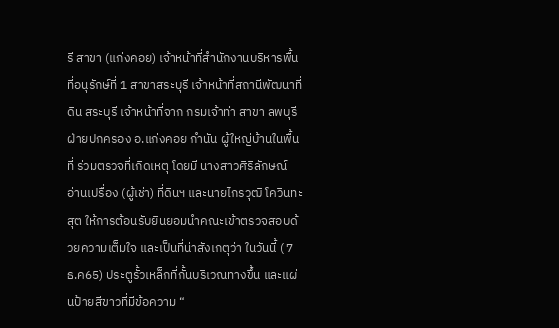รี สาขา (แก่งคอย) เจ้าหน้าที่สำนักงานบริหารพื้นที่อนุรักษ์ที่ 1 สาขาสระบุรี เจ้าหน้าที่สถานีพัฒนาที่ดิน สระบุรี เจ้าหน้าที่จาก กรมเจ้าท่า สาขา ลพบุรี ฝ่ายปกครอง อ.แก่งคอย กำนัน ผู้ใหญ่บ้านในพื้นที่ ร่วมตรวจที่เกิดเหตุ โดยมี นางสาวศิริลักษณ์ อ่านเปรื่อง (ผู้เช่า) ที่ดินฯ และนายไกรวุฒิ โควินทะสุต ให้การต้อนรับยินยอมนำคณะเข้าตรวจสอบด้วยความเต็มใจ และเป็นที่น่าสังเกตุว่า ในวันนี้ ( 7 ธ.ค65) ประตูรั้วเหล็กที่กั้นบริเวณทางขึ้น และแผ่นป้ายสีขาวที่มีข้อความ “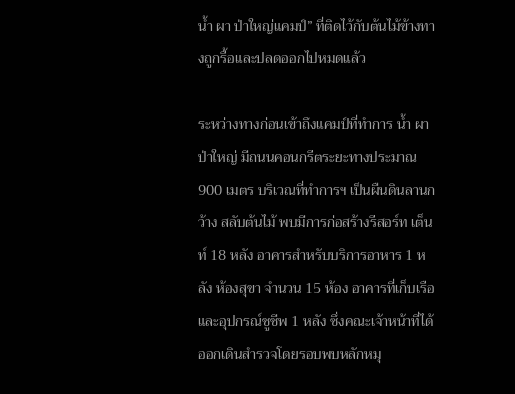น้ำ ผา ป่าใหญ่แคมป์” ที่ติดไว้กับต้นไม้ข้างทางถูกรื้อและปลดออกไปหมดแล้ว

ระหว่างทางก่อนเข้าถึงแคมป์ที่ทำการ น้ำ ผา ป่าใหญ่ มีถนนคอนกรีตระยะทางประมาณ 900 เมตร บริเวณที่ทำการฯ เป็นผืนดินลานกว้าง สลับต้นไม้ พบมีการก่อสร้างรีสอร์ท เต็นท์ 18 หลัง อาคารสำหรับบริการอาหาร 1 หลัง ห้องสุขา จำนวน 15 ห้อง อาคารที่เก็บเรือ และอุปกรณ์ชูชีพ 1 หลัง ซึ่งคณะเจ้าหน้าที่ได้ออกเดินสำรวจโดยรอบพบหลักหมุ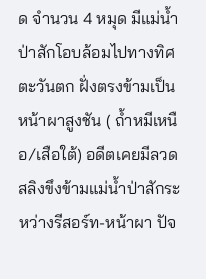ด จำนวน 4 หมุด มีแม่น้ำป่าสักโอบล้อมไปทางทิศตะวันตก ฝั่งตรงข้ามเป็นหน้าผาสูงชัน ( ถ้ำหมีเหนือ/เสือใต้) อดีตเคยมีลวดสลิงขึงข้ามแม่น้ำป่าสักระหว่างรีสอร์ท-หน้าผา ปัจ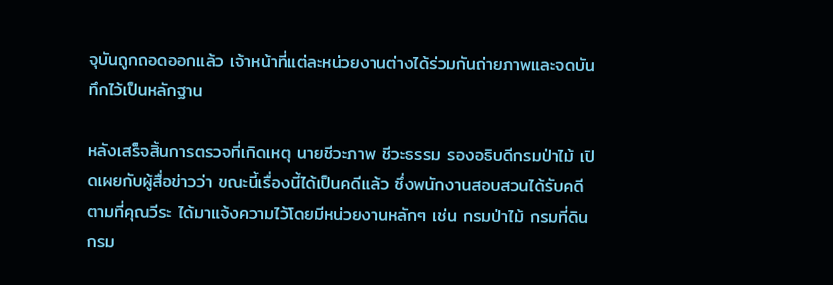จุบันถูกถอดออกแล้ว เจ้าหน้าที่แต่ละหน่วยงานต่างได้ร่วมกันถ่ายภาพและจดบันทึกไว้เป็นหลักฐาน

หลังเสร็จสิ้นการตรวจที่เกิดเหตุ นายชีวะภาพ ชีวะธรรม รองอธิบดีกรมป่าไม้ เปิดเผยกับผู้สื่อข่าวว่า ขณะนี้เรื่องนี้ได้เป็นคดีแล้ว ซึ่งพนักงานสอบสวนได้รับคดีตามที่คุณวีระ ได้มาแจ้งความไว้โดยมีหน่วยงานหลักๆ เช่น กรมป่าไม้ กรมที่ดิน กรม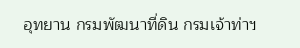อุทยาน กรมพัฒนาที่ดิน กรมเจ้าท่าฯ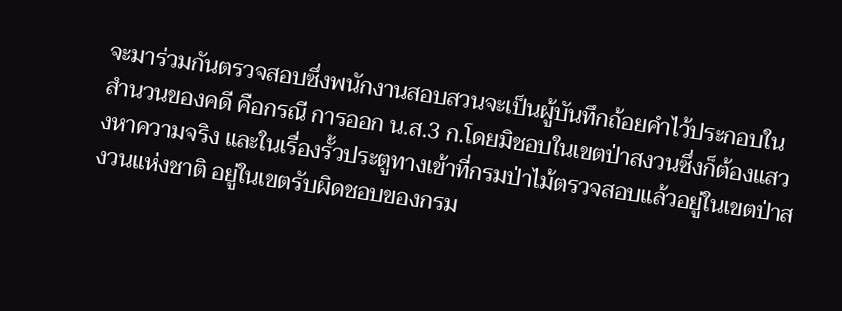จะมาร่วมกันตรวจสอบซึ่งพนักงานสอบสวนจะเป็นผู้บันทึกถ้อยคำไว้ประกอบในสำนวนของคดี คือกรณี การออก น.ส.3 ก.โดยมิชอบในเขตป่าสงวนซึ่งก็ต้องแสวงหาความจริง และในเรื่องรั้วประตูทางเข้าที่กรมป่าไม้ตรวจสอบแล้วอยู่ในเขตป่าสงวนแห่งชาติ อยู่ในเขตรับผิดชอบของกรม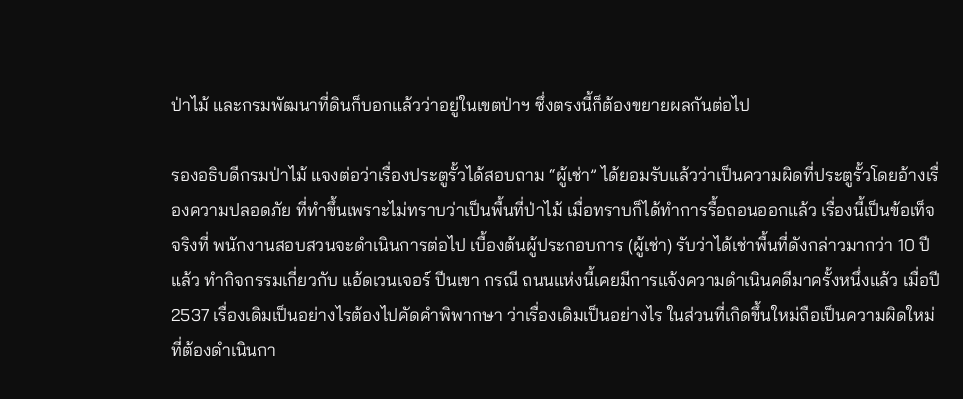ป่าไม้ และกรมพัฒนาที่ดินก็บอกแล้วว่าอยู่ในเขตป่าฯ ซึ่งตรงนี้ก็ต้องขยายผลกันต่อไป

รองอธิบดีกรมป่าไม้ แจงต่อว่าเรื่องประตูรั้วได้สอบถาม “ผู้เช่า” ได้ยอมรับแล้วว่าเป็นความผิดที่ประตูรั้วโดยอ้างเรื่องความปลอดภัย ที่ทำขึ้นเพราะไม่ทราบว่าเป็นพื้นที่ป่าไม้ เมื่อทราบก็ได้ทำการรื้อถอนออกแล้ว เรื่องนี้เป็นข้อเท็จจริงที่ พนักงานสอบสวนจะดำเนินการต่อไป เบื้องต้นผู้ประกอบการ (ผู้เช่า) รับว่าได้เช่าพื้นที่ดังกล่าวมากว่า 10 ปีแล้ว ทำกิจกรรมเกี่ยวกับ แอ้ดเวนเจอร์ ปีนเขา กรณี ถนนแห่งนี้เคยมีการแจ้งความดำเนินคดีมาครั้งหนึ่งแล้ว เมื่อปี 2537 เรื่องเดิมเป็นอย่างไรต้องไปคัดคำพิพากษา ว่าเรื่องเดิมเป็นอย่างไร ในส่วนที่เกิดขึ้นใหม่ถือเป็นความผิดใหม่ที่ต้องดำเนินกา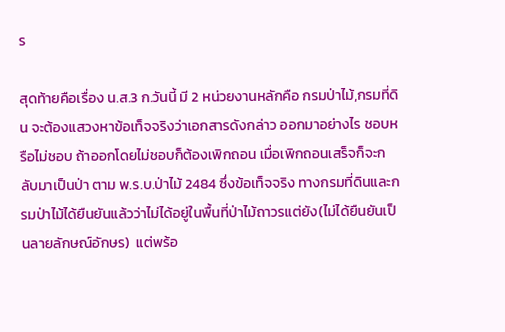ร

สุดท้ายคือเรื่อง น.ส.3 ก.วันนี้ มี 2 หน่วยงานหลักคือ กรมป่าไม้,กรมที่ดิน จะต้องแสวงหาข้อเท็จจริงว่าเอกสารดังกล่าว ออกมาอย่างไร ชอบหรือไม่ชอบ ถ้าออกโดยไม่ชอบก็ต้องเพิกถอน เมื่อเพิกถอนเสร็จก็จะกลับมาเป็นป่า ตาม พ.ร.บ.ป่าไม้ 2484 ซึ่งข้อเท็จจริง ทางกรมที่ดินและกรมป่าไม้ได้ยืนยันแล้วว่าไม่ได้อยู่ในพื้นที่ป่าไม้ถาวรแต่ยัง(ไม่ได้ยืนยันเป็นลายลักษณ์อักษร)  แต่พร้อ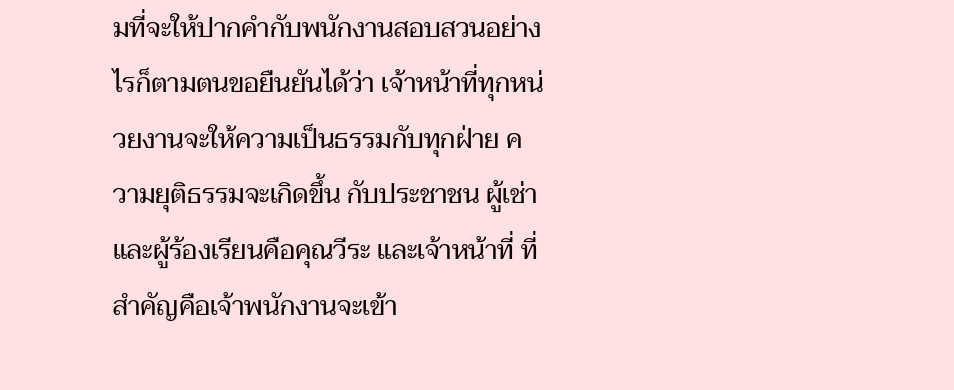มที่จะให้ปากคำกับพนักงานสอบสวนอย่างไรก็ตามตนขอยืนยันได้ว่า เจ้าหน้าที่ทุกหน่วยงานจะให้ความเป็นธรรมกับทุกฝ่าย ความยุติธรรมจะเกิดขึ้น กับประชาชน ผู้เช่า และผู้ร้องเรียนคือคุณวีระ และเจ้าหน้าที่ ที่สำคัญคือเจ้าพนักงานจะเข้า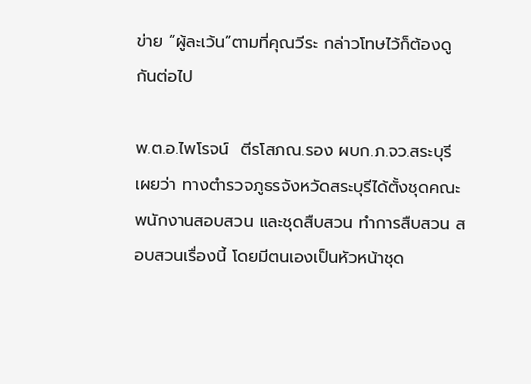ข่าย “ผู้ละเว้น”ตามที่คุณวีระ กล่าวโทษไว้ก็ต้องดูกันต่อไป

พ.ต.อ.ไพโรจน์  ตีรโสภณ.รอง ผบก.ภ.จว.สระบุรี เผยว่า ทางตำรวจภูธรจังหวัดสระบุรีได้ตั้งชุดคณะพนักงานสอบสวน และชุดสืบสวน ทำการสืบสวน สอบสวนเรื่องนี้ โดยมีตนเองเป็นหัวหน้าชุด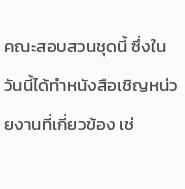คณะสอบสวนชุดนี้ ซึ่งในวันนี้ได้ทำหนังสือเชิญหน่วยงานที่เกี่ยวข้อง เช่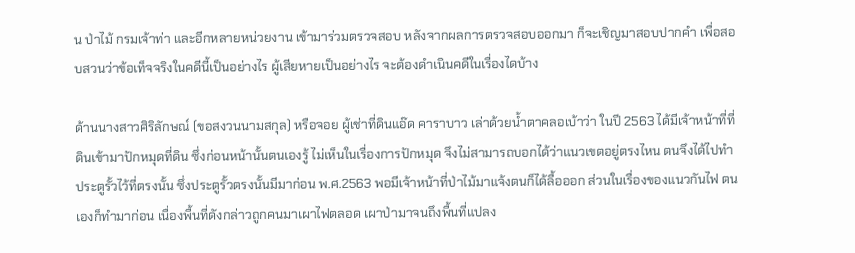น ป่าไม้ กรมเจ้าท่า และอีกหลายหน่วยงาน เข้ามาร่วมตรวจสอบ หลังจากผลการตรวจสอบออกมา ก็จะเชิญมาสอบปากคำ เพื่อสอบสวนว่าข้อเท็จจริงในคดีนี้เป็นอย่างไร ผู้เสียหายเป็นอย่างไร จะต้องดำเนินคดีในเรื่องไดบ้าง

ด้านนางสาวศิริลักษณ์ (ขอสงวนนามสกุล) หรือจอย ผู้เช่าที่ดินแอ๊ด คาราบาว เล่าด้วยน้ำตาคลอเบ้าว่า ในปี 2563 ได้มีเจ้าหน้าที่ที่ดินเข้ามาปักหมุดที่ดิน ซึ่งก่อนหน้านั้นตนเองรู้ ไม่เห็นในเรื่องการปักหมุด จึงไม่สามารถบอกได้ว่าแนวเขตอยู่ตรงไหน ตนจึงได้ไปทำประตูรั้วไว้ที่ตรงนั้น ซึ่งประตูรั้วตรงนั้นมีมาก่อน พ.ศ.2563 พอมีเจ้าหน้าที่ป่าไม้มาแจ้งตนก็ได้ลื้อออก ส่วนในเรื่องของแนวกันไฟ ตนเองก็ทำมาก่อน เนื่องพื้นที่ดังกล่าวถูกคนมาเผาไฟตลอด เผาป่ามาจนถึงพื้นที่แปลง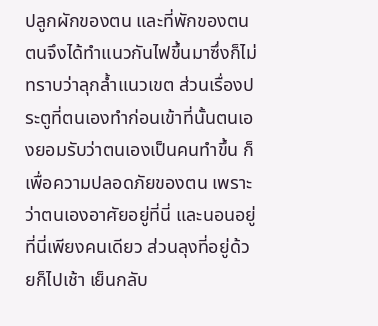ปลูกผักของตน และที่พักของตน ตนจึงได้ทำแนวกันไฟขึ้นมาซึ่งก็ไม่ทราบว่าลุกล้ำแนวเขต ส่วนเรื่องประตูที่ตนเองทำก่อนเข้าที่นั้นตนเองยอมรับว่าตนเองเป็นคนทำขึ้น ก็เพื่อความปลอดภัยของตน เพราะว่าตนเองอาศัยอยู่ที่นี่ และนอนอยู่ที่นี่เพียงคนเดียว ส่วนลุงที่อยู่ด้วยก็ไปเช้า เย็นกลับ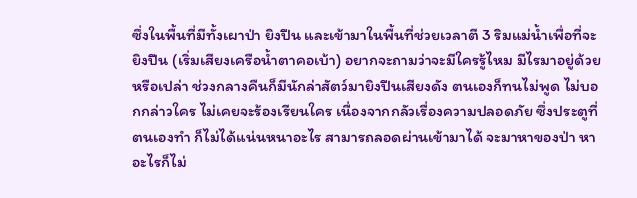ซึ่งในพื้นที่มีทั้งเผาป่า ยิงปืน และเข้ามาในพื้นที่ช่วยเวลาตี 3 ริมแม่น้ำเพื่อที่จะยิงปืน (เริ่มเสียงเครือน้ำตาคอเบ้า) อยากจะถามว่าจะมีใครรู้ไหม มีไรมาอยู่ด้วยหรือเปล่า ช่วงกลางคืนก็มีนักล่าสัตว์มายิงปืนเสียงดัง ตนเองก็ทนไม่พูด ไม่บอกกล่าวใคร ไม่เคยจะร้องเรียนใคร เนื่องจากกลัวเรื่องความปลอดภัย ซึ่งประตูที่ตนเองทำ ก็ไม่ได้แน่นหนาอะไร สามารถลอดผ่านเข้ามาได้ จะมาหาของป่า หาอะไรก็ไม่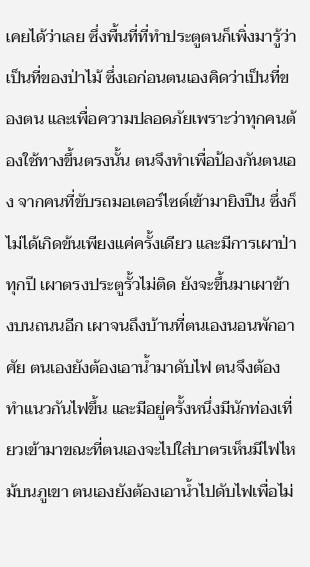เคยได้ว่าเลย ซึ่งพื้นที่ที่ทำประตูตนก็เพิ่งมารู้ว่าเป็นที่ของป่าไม้ ซึ่งเอก่อนตนเองคิดว่าเป็นที่ของตน และเพื่อความปลอดภัยเพราะว่าทุกคนต้องใช้ทางขึ้นตรงนั้น ตนจึงทำเพื่อป้องกันตนเอง จากคนที่ขับรถมอเตอร์ไซด์เข้ามายิงปืน ซึ่งก็ไม่ได้เกิดข้นเพียงแค่ครั้งเดียว และมีการเผาป่าทุกปี เผาตรงประตูรั้วไม่ติด ยังจะขึ้นมาเผาข้างบนถนนอีก เผาจนถึงบ้านที่ตนเองนอนพักอาศัย ตนเองยังต้องเอาน้ำมาดับไฟ ตนจึงต้องทำแนวกันไฟขึ้น และมีอยู่ครั้งหนึ่งมีนักท่องเที่ยวเข้ามาขณะที่ตนเองจะไปใส่บาตรเห็นมีไฟไหม้บนภูเขา ตนเองยังต้องเอาน้ำไปดับไฟเพื่อไม่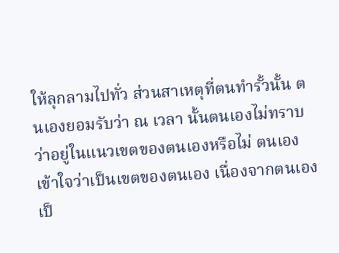ให้ลุกลามไปทั่ว ส่วนสาเหตุที่ตนทำรั้วนั้น ตนเองยอมรับว่า ณ เวลา นั้นตนเองไม่ทราบว่าอยู่ในแนวเขตของตนเองหรือไม่ ตนเองเข้าใจว่าเป็นเขตของตนเอง เนื่องจากตนเองเป็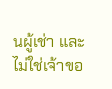นผู้เช่า และไม่ใช่เจ้าขอ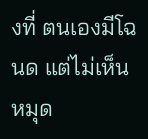งที่ ตนเองมีโฉนด แต่ไม่เห็นหมุด